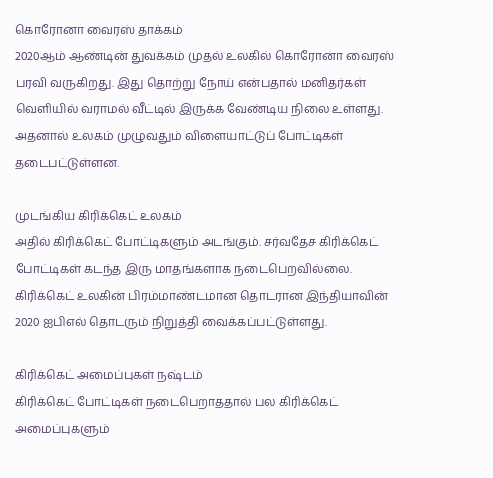கொரோனா வைரஸ் தாக்கம்
2020ஆம் ஆண்டின் துவக்கம் முதல் உலகில் கொரோனா வைரஸ் பரவி வருகிறது. இது தொற்று நோய் என்பதால் மனிதர்கள் வெளியில் வராமல் வீட்டில் இருக்க வேண்டிய நிலை உள்ளது. அதனால் உலகம் முழுவதும் விளையாட்டுப் போட்டிகள் தடைபட்டுள்ளன.

முடங்கிய கிரிக்கெட் உலகம்
அதில் கிரிக்கெட் போட்டிகளும் அடங்கும். சர்வதேச கிரிக்கெட் போட்டிகள் கடந்த இரு மாதங்களாக நடைபெறவில்லை. கிரிக்கெட் உலகின் பிரம்மாண்டமான தொடரான இந்தியாவின் 2020 ஐபிஎல் தொடரும் நிறுத்தி வைக்கப்பட்டுள்ளது.

கிரிக்கெட் அமைப்புகள் நஷ்டம்
கிரிக்கெட் போட்டிகள் நடைபெறாததால் பல கிரிக்கெட் அமைப்புகளும்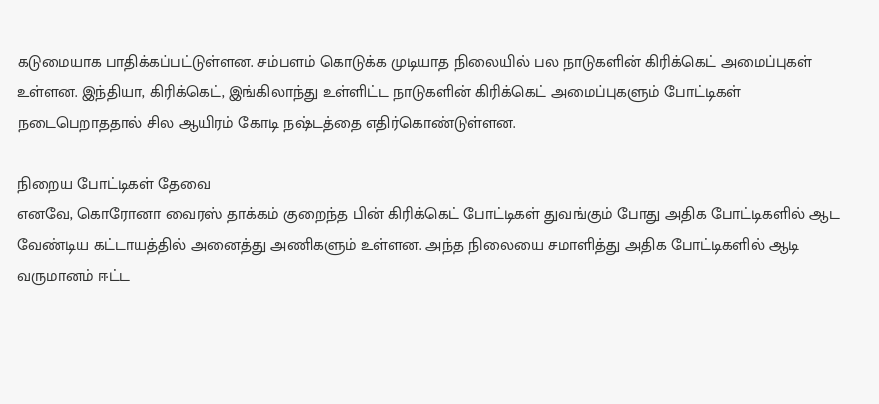கடுமையாக பாதிக்கப்பட்டுள்ளன. சம்பளம் கொடுக்க முடியாத நிலையில் பல நாடுகளின் கிரிக்கெட் அமைப்புகள் உள்ளன. இந்தியா, கிரிக்கெட், இங்கிலாந்து உள்ளிட்ட நாடுகளின் கிரிக்கெட் அமைப்புகளும் போட்டிகள் நடைபெறாததால் சில ஆயிரம் கோடி நஷ்டத்தை எதிர்கொண்டுள்ளன.

நிறைய போட்டிகள் தேவை
எனவே, கொரோனா வைரஸ் தாக்கம் குறைந்த பின் கிரிக்கெட் போட்டிகள் துவங்கும் போது அதிக போட்டிகளில் ஆட வேண்டிய கட்டாயத்தில் அனைத்து அணிகளும் உள்ளன. அந்த நிலையை சமாளித்து அதிக போட்டிகளில் ஆடி வருமானம் ஈட்ட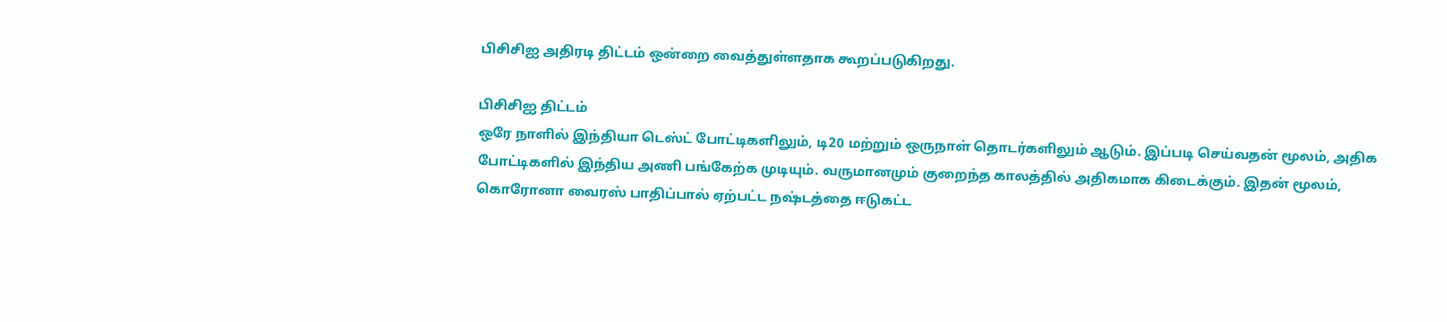பிசிசிஐ அதிரடி திட்டம் ஒன்றை வைத்துள்ளதாக கூறப்படுகிறது.

பிசிசிஐ திட்டம்
ஒரே நாளில் இந்தியா டெஸ்ட் போட்டிகளிலும், டி20 மற்றும் ஒருநாள் தொடர்களிலும் ஆடும். இப்படி செய்வதன் மூலம், அதிக போட்டிகளில் இந்திய அணி பங்கேற்க முடியும். வருமானமும் குறைந்த காலத்தில் அதிகமாக கிடைக்கும். இதன் மூலம், கொரோனா வைரஸ் பாதிப்பால் ஏற்பட்ட நஷ்டத்தை ஈடுகட்ட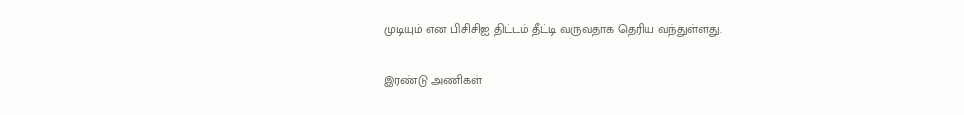முடியும் என பிசிசிஐ திட்டம் தீட்டி வருவதாக தெரிய வந்துள்ளது.

இரண்டு அணிகள்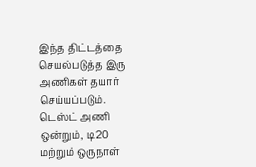இந்த திட்டத்தை செயல்படுத்த இரு அணிகள் தயார் செய்யப்படும். டெஸ்ட் அணி ஒன்றும், டி20 மற்றும் ஒருநாள்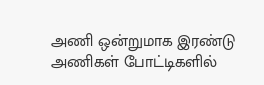அணி ஒன்றுமாக இரண்டு அணிகள் போட்டிகளில்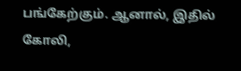பங்கேற்கும். ஆனால், இதில் கோலி,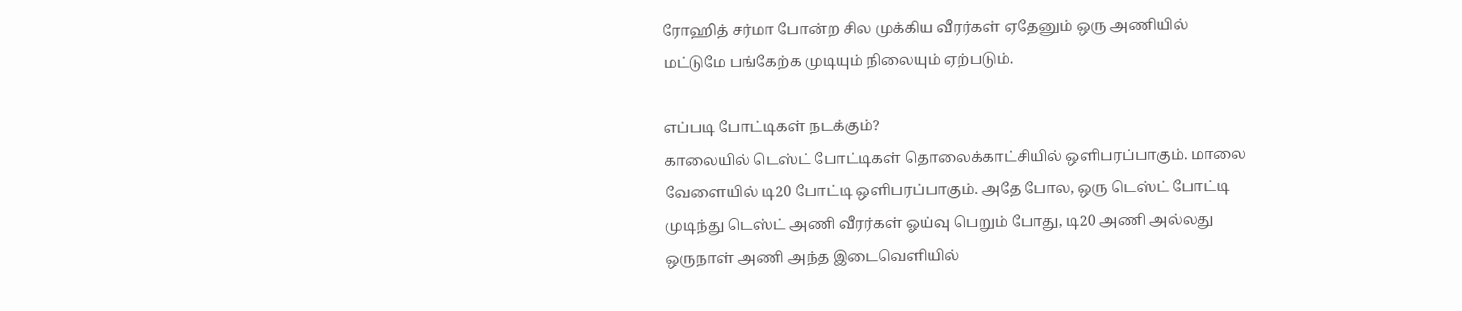ரோஹித் சர்மா போன்ற சில முக்கிய வீரர்கள் ஏதேனும் ஒரு அணியில் மட்டுமே பங்கேற்க முடியும் நிலையும் ஏற்படும்.

எப்படி போட்டிகள் நடக்கும்?
காலையில் டெஸ்ட் போட்டிகள் தொலைக்காட்சியில் ஒளிபரப்பாகும். மாலை வேளையில் டி20 போட்டி ஒளிபரப்பாகும். அதே போல, ஒரு டெஸ்ட் போட்டி முடிந்து டெஸ்ட் அணி வீரர்கள் ஓய்வு பெறும் போது, டி20 அணி அல்லது ஒருநாள் அணி அந்த இடைவெளியில்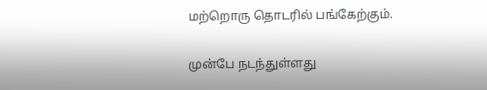மற்றொரு தொடரில் பங்கேற்கும்.

முன்பே நடந்துள்ளது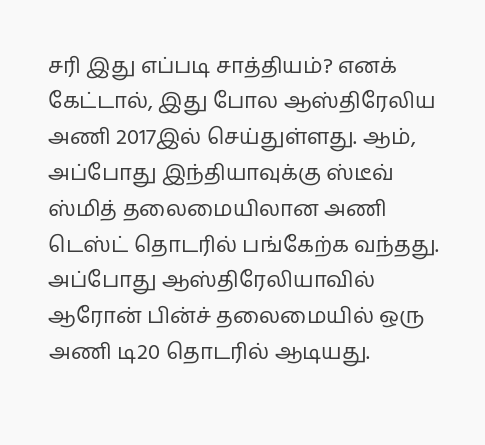சரி இது எப்படி சாத்தியம்? எனக் கேட்டால், இது போல ஆஸ்திரேலிய அணி 2017இல் செய்துள்ளது. ஆம், அப்போது இந்தியாவுக்கு ஸ்டீவ் ஸ்மித் தலைமையிலான அணி டெஸ்ட் தொடரில் பங்கேற்க வந்தது. அப்போது ஆஸ்திரேலியாவில் ஆரோன் பின்ச் தலைமையில் ஒரு அணி டி20 தொடரில் ஆடியது.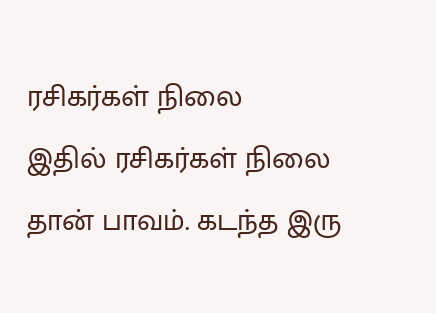ரசிகர்கள் நிலை
இதில் ரசிகர்கள் நிலை தான் பாவம். கடந்த இரு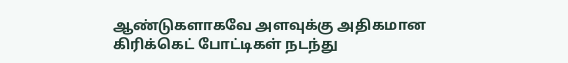ஆண்டுகளாகவே அளவுக்கு அதிகமான கிரிக்கெட் போட்டிகள் நடந்து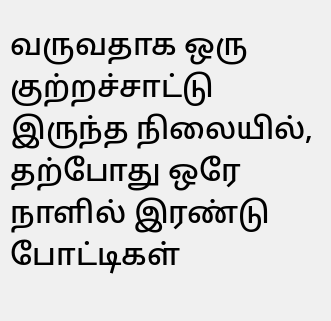வருவதாக ஒரு குற்றச்சாட்டு இருந்த நிலையில், தற்போது ஒரே நாளில் இரண்டு போட்டிகள்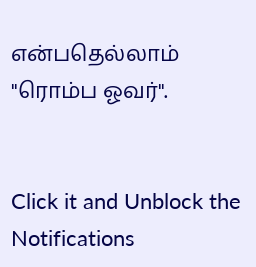என்பதெல்லாம் "ரொம்ப ஓவர்".


Click it and Unblock the Notifications